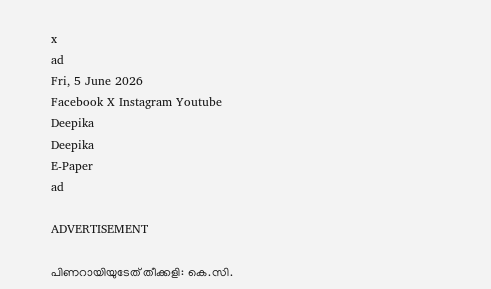x
ad
Fri, 5 June 2026
Facebook X Instagram Youtube
Deepika
Deepika
E-Paper
ad

ADVERTISEMENT

പിണറായിയുടേത് തീക്കളി: കെ.സി.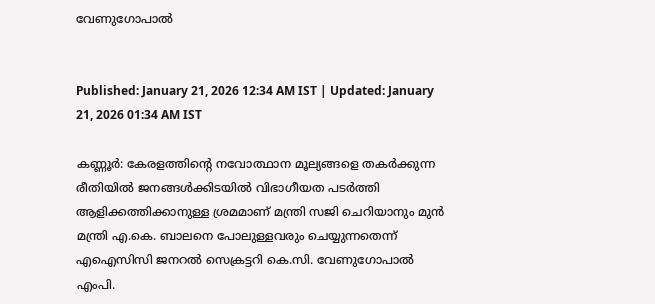വേണുഗോപാൽ


Published: January 21, 2026 12:34 AM IST | Updated: January 21, 2026 01:34 AM IST

കണ്ണൂർ: കേരളത്തിന്‍റെ നവോത്ഥാന മൂല്യങ്ങളെ തകർക്കുന്ന രീതിയിൽ ജനങ്ങൾക്കിടയിൽ വിഭാഗീയത പടർത്തി ആളിക്കത്തിക്കാനുള്ള ശ്രമമാണ് മന്ത്രി സജി ചെറിയാനും മുൻ മന്ത്രി എ.കെ. ബാലനെ പോലുള്ളവരും ചെയ്യുന്നതെന്ന് എഐസിസി ജനറൽ സെക്രട്ടറി കെ.സി. വേണുഗോപാൽ എംപി.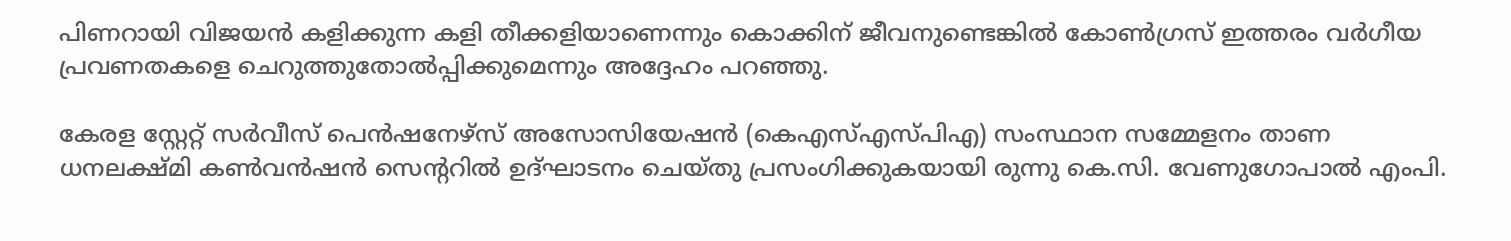പിണറായി വിജയൻ കളിക്കുന്ന കളി തീക്കളിയാണെന്നും കൊക്കിന് ജീവനുണ്ടെങ്കിൽ കോൺഗ്രസ് ഇത്തരം വർഗീയ പ്രവണതകളെ ചെറുത്തുതോൽപ്പിക്കുമെന്നും അദ്ദേഹം പറഞ്ഞു.

കേരള സ്റ്റേറ്റ് സർവീസ് പെൻഷനേഴ്സ് അസോസിയേഷൻ (കെഎസ്എസ്പിഎ) സംസ്ഥാന സമ്മേളനം താണ ധനലക്ഷ്മി കൺവൻഷൻ സെന്‍ററിൽ ഉദ്ഘാടനം ചെയ്തു പ്രസംഗിക്കുകയായി രുന്നു കെ.സി. വേണുഗോപാൽ എംപി.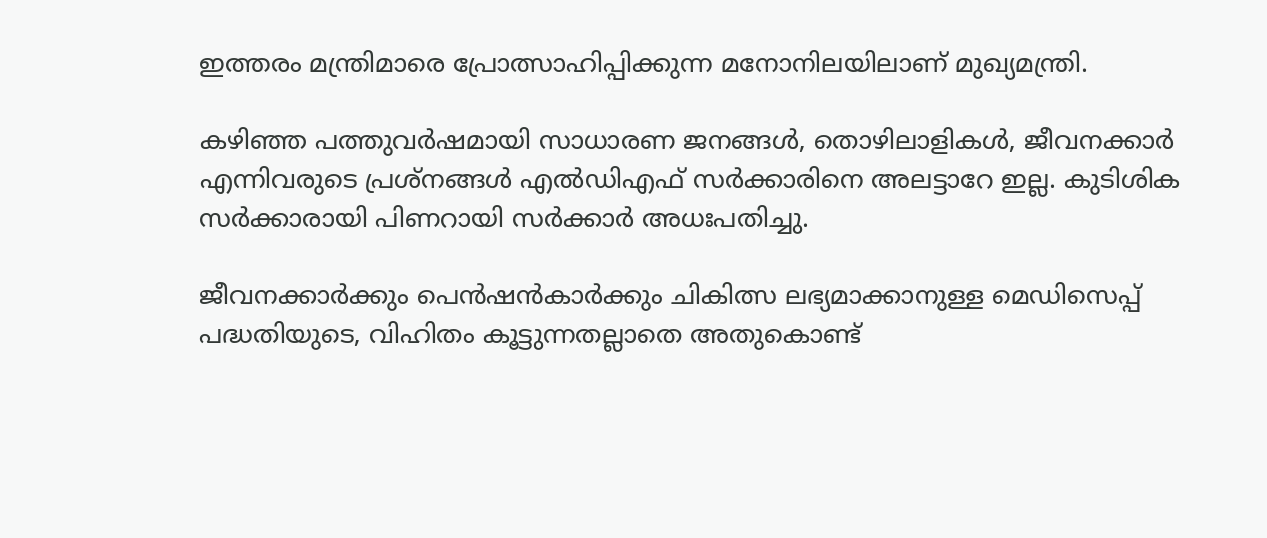ഇത്തരം മന്ത്രിമാരെ പ്രോത്സാഹിപ്പിക്കുന്ന മനോനിലയിലാണ് മുഖ്യമന്ത്രി.

കഴിഞ്ഞ പത്തുവർഷമായി സാധാരണ ജനങ്ങൾ, തൊഴിലാളികൾ, ജീവനക്കാർ എന്നിവരുടെ പ്രശ്നങ്ങൾ എൽഡിഎഫ് സർക്കാരിനെ അലട്ടാറേ ഇല്ല. കുടിശിക സർക്കാരായി പിണറായി സർക്കാർ അധഃപതിച്ചു.

ജീവനക്കാർക്കും പെൻഷൻകാർക്കും ചികിത്സ ലഭ്യമാക്കാനുള്ള മെഡിസെപ്പ് പദ്ധതിയുടെ, വിഹിതം കൂട്ടുന്നതല്ലാതെ അതുകൊണ്ട്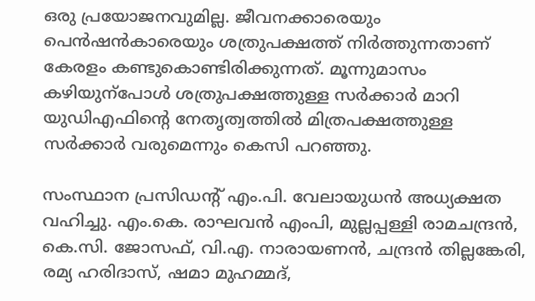ഒരു പ്രയോജനവുമില്ല. ജീവനക്കാരെയും പെൻഷൻകാരെയും ശത്രുപക്ഷത്ത് നിർത്തുന്നതാണ് കേരളം കണ്ടുകൊണ്ടിരിക്കുന്നത്. മൂന്നുമാസം കഴിയുന്പോൾ ശത്രുപക്ഷത്തുള്ള സർക്കാർ മാറി യുഡിഎഫിന്‍റെ നേതൃത്വത്തിൽ മിത്രപക്ഷത്തുള്ള സർക്കാർ വരുമെന്നും കെസി പറഞ്ഞു.

സംസ്ഥാന പ്രസിഡന്‍റ് എം.പി. വേലായുധൻ അധ്യക്ഷത വഹിച്ചു. എം.കെ. രാഘവൻ എംപി, മുല്ലപ്പള്ളി രാമചന്ദ്രൻ, കെ.സി. ജോസഫ്, വി.എ. നാരായണൻ, ചന്ദ്രൻ തില്ലങ്കേരി, രമ്യ ഹരിദാസ്, ഷമാ മുഹമ്മദ്,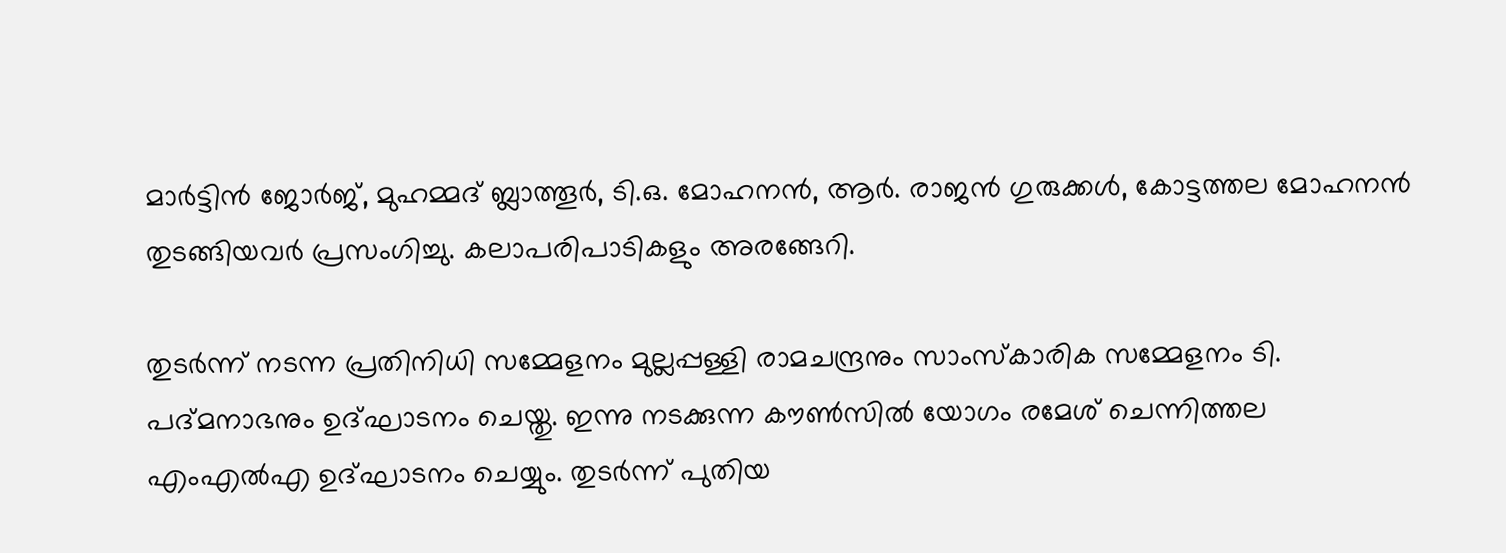മാർട്ടിൻ ജോർജ്, മുഹമ്മദ് ബ്ലാത്തൂർ, ടി.ഒ. മോഹനൻ, ആർ. രാജൻ ഗുരുക്കൾ, കോട്ടത്തല മോഹനൻ തുടങ്ങിയവർ പ്രസംഗിച്ചു. കലാപരിപാടികളും അരങ്ങേറി.

തുടർന്ന് നടന്ന പ്രതിനിധി സമ്മേളനം മുല്ലപ്പള്ളി രാമചന്ദ്രനും സാംസ്കാരിക സമ്മേളനം ടി. പദ്മനാഭനും ഉദ്ഘാടനം ചെയ്തു. ഇന്നു നടക്കുന്ന കൗൺസിൽ യോഗം രമേശ് ചെന്നിത്തല എംഎൽഎ ഉദ്ഘാടനം ചെയ്യും. തുടർന്ന് പുതിയ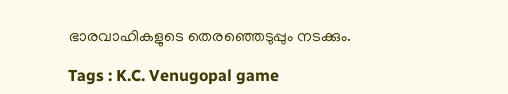ഭാരവാഹികളുടെ തെരഞ്ഞെടുപ്പും നടക്കും.

Tags : K.C. Venugopal game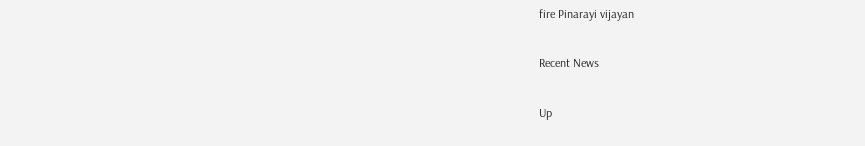fire Pinarayi vijayan

Recent News

Up